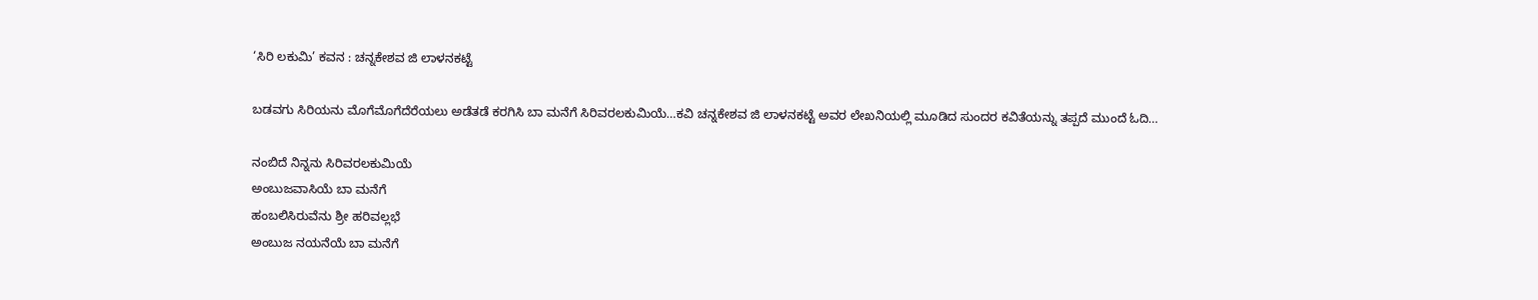‘ಸಿರಿ ಲಕುಮಿ’ ಕವನ : ಚನ್ನಕೇಶವ ಜಿ ಲಾಳನಕಟ್ಟೆ

ಬಡವಗು ಸಿರಿಯನು ಮೊಗೆಮೊಗೆದೆರೆಯಲು ಅಡೆತಡೆ ಕರಗಿಸಿ ಬಾ ಮನೆಗೆ ಸಿರಿವರಲಕುಮಿಯೆ…ಕವಿ ಚನ್ನಕೇಶವ ಜಿ ಲಾಳನಕಟ್ಟೆ ಅವರ ಲೇಖನಿಯಲ್ಲಿ ಮೂಡಿದ ಸುಂದರ ಕವಿತೆಯನ್ನು ತಪ್ಪದೆ ಮುಂದೆ ಓದಿ…

ನಂಬಿದೆ ನಿನ್ನನು ಸಿರಿವರಲಕುಮಿಯೆ
ಅಂಬುಜವಾಸಿಯೆ ಬಾ ಮನೆಗೆ
ಹಂಬಲಿಸಿರುವೆನು ಶ್ರೀ ಹರಿವಲ್ಲಭೆ
ಅಂಬುಜ ನಯನೆ‌ಯೆ ಬಾ ಮನೆಗೆ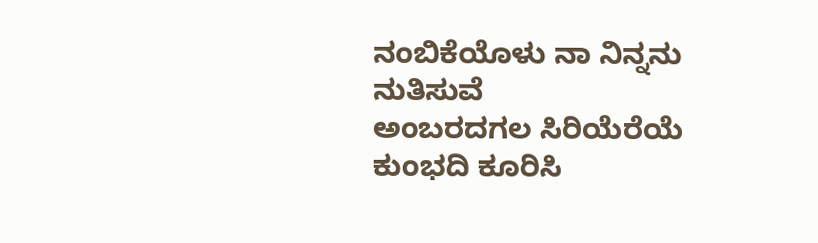ನಂಬಿಕೆಯೊಳು ನಾ ನಿನ್ನನು ನುತಿಸುವೆ
ಅಂಬರದಗಲ ಸಿರಿಯೆರೆಯೆ
ಕುಂಭದಿ ಕೂರಿಸಿ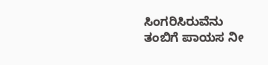ಸಿಂಗರಿಸಿರುವೆನು
ತಂಬಿಗೆ ಪಾಯಸ ನೀ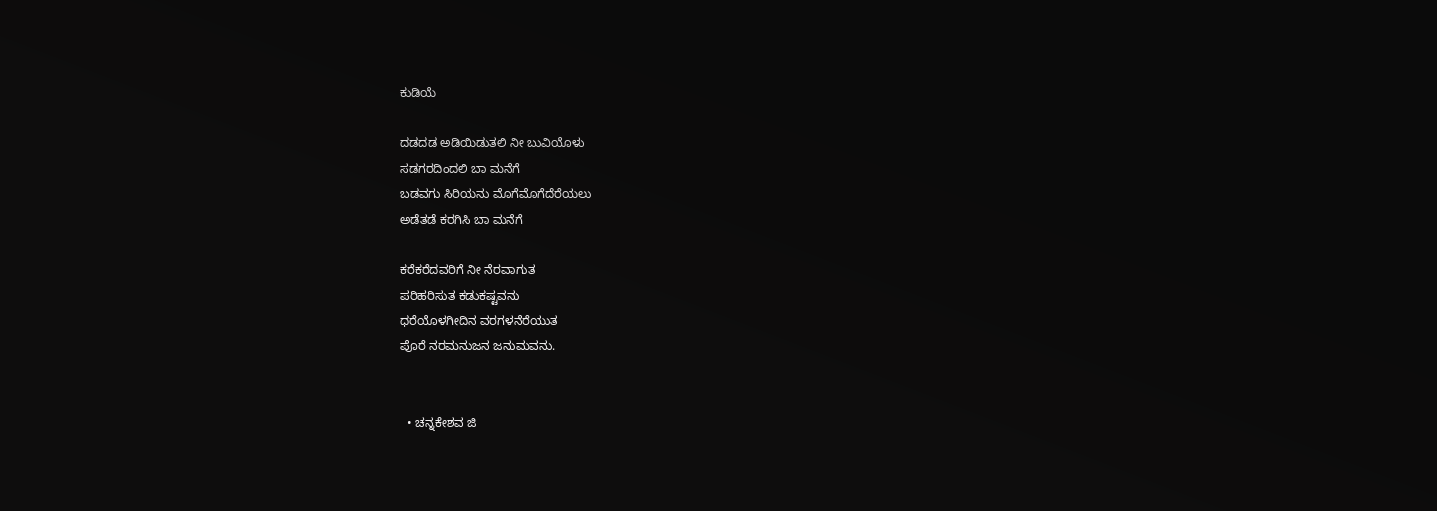ಕುಡಿಯೆ

ದಡದಡ ಅಡಿಯಿಡುತಲಿ ನೀ ಬುವಿಯೊಳು
ಸಡಗರದಿಂದಲಿ ಬಾ ಮನೆಗೆ
ಬಡವಗು ಸಿರಿಯನು ಮೊಗೆಮೊಗೆದೆರೆಯಲು
ಅಡೆತಡೆ ಕರಗಿಸಿ ಬಾ ಮನೆಗೆ

ಕರೆಕರೆದವರಿಗೆ ನೀ ನೆರವಾಗುತ
ಪರಿಹರಿಸುತ ಕಡುಕಷ್ಟವನು
ಧರೆಯೊಳಗೀದಿನ ವರಗಳನೆರೆಯುತ
ಪೊರೆ ನರಮನುಜನ ಜನುಮವನು.


  • ಚನ್ನಕೇಶವ ಜಿ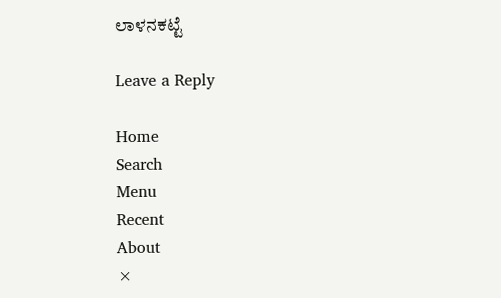ಲಾಳನಕಟ್ಟೆ

Leave a Reply

Home
Search
Menu
Recent
About
×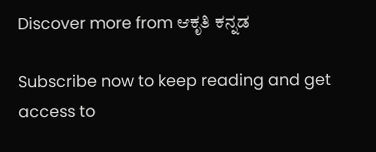Discover more from ಆಕೃತಿ ಕನ್ನಡ

Subscribe now to keep reading and get access to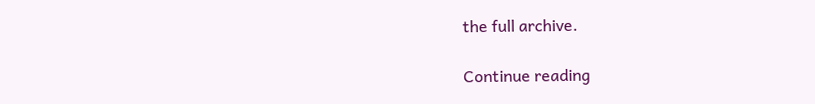the full archive.

Continue reading